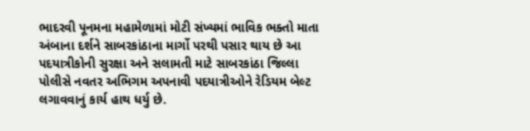ભાદરવી પૂનમના મહામેળામાં મોટી સંખ્યમાં ભાવિક ભક્તો માતા અંબાના દર્શને સાબરકાંઠાના માર્ગો પરથી પસાર થાય છે આ પદયાત્રીકોની સુરક્ષા અને સલામતી માટે સાબરકાંઠા જિલ્લા પોલીસે નવતર અભિગમ અપનાવી પદયાત્રીઓને રેડિયમ બેલ્ટ લગાવવાનું કાર્ય હાથ ધર્યુ છે.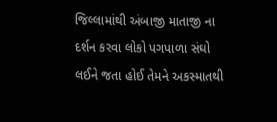જિલ્લામાંથી અંબાજી માતાજી ના દર્શન કરવા લોકો પગપાળા સંઘો લઈને જતા હોઈ તેમને અકસ્માતથી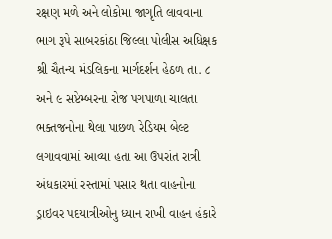રક્ષણ મળે અને લોકોમા જાગૃતિ લાવવાના ભાગ રૂપે સાબરકાંઠા જિલ્લા પોલીસ અધિક્ષક શ્રી ચૈતન્ય મંડલિકના માર્ગદર્શન હેઠળ તા. ૮ અને ૯ સપ્ટેમ્બરના રોજ પગપાળા ચાલતા ભક્તજનોના થેલા પાછળ રેડિયમ બેલ્ટ લગાવવામાં આવ્યા હતા આ ઉપરાંત રાત્રી અંધકારમાં રસ્તામાં પસાર થતા વાહનોના ડ્રાઇવર પદયાત્રીઓનુ ધ્યાન રાખી વાહન હંકારે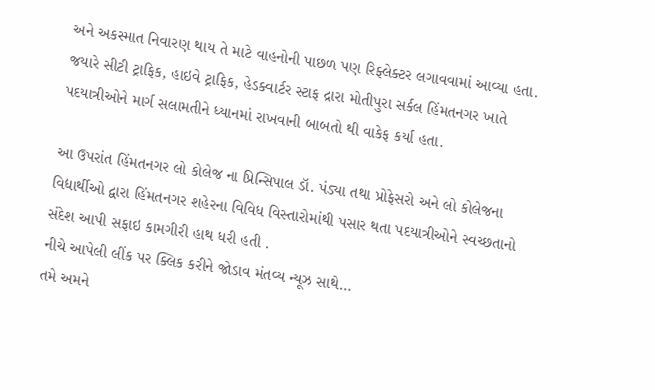અને અકસ્માત નિવારણ થાય તે માટે વાહનોની પાછળ પણ રિફ્લેક્ટર લગાવવામાં આવ્યા હતા. જયારે સીટી ટ્રાફિક, હાઇવે ટ્રાફિક, હેડક્વાર્ટર સ્ટાફ દ્રારા મોતીપુરા સર્કલ હિંમતનગર ખાતે પદયાત્રીઓને માર્ગ સલામતીને ધ્યાનમાં રાખવાની બાબતો થી વાકેફ કર્યા હતા.

આ ઉપરાંત હિંમતનગર લો કોલેજ ના પ્રિન્સિપાલ ડૉ. પંડ્યા તથા પ્રોફેસરો અને લો કોલેજના વિદ્યાર્થીઓ દ્વારા હિંમતનગર શહેરના વિવિધ વિસ્તારોમાંથી પસાર થતા પદયાત્રીઓને સ્વચ્છતાનો સંદેશ આપી સફાઇ કામગીરી હાથ ધરી હતી .
નીચે આપેલી લીંક પર ક્લિક કરીને જોડાવ મંતવ્ય ન્યૂઝ સાથે…
તમે અમને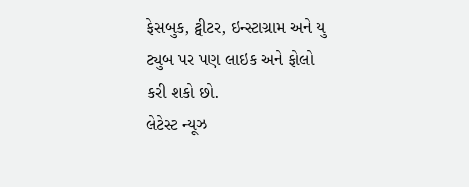ફેસબુક, ટ્વીટર, ઇન્સ્ટાગ્રામ અને યુ ટ્યુબ પર પણ લાઇક અને ફોલો કરી શકો છો.
લેટેસ્ટ ન્યૂઝ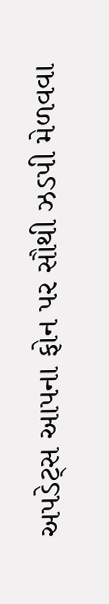અપડેટ્સ આપના ફોન પર સૌથી ઝડપી મેળવવા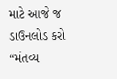માટે આજે જ ડાઉનલોડ કરો “મંતવ્ય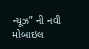ન્યૂઝ” ની નવી મોબાઇલ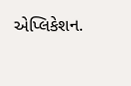એપ્લિકેશન.